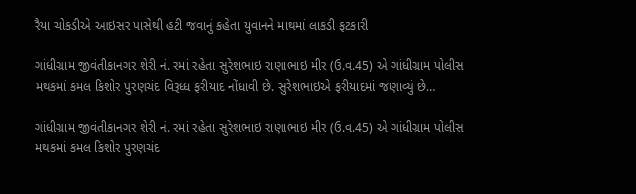રૈયા ચોકડીએ આઇસર પાસેથી હટી જવાનું કહેતા યુવાનને માથમાં લાકડી ફટકારી

ગાંધીગ્રામ જીવંતીકાનગર શેરી નં. રમાં રહેતા સુરેશભાઇ રાણાભાઇ મીર (ઉ.વ.45) એ ગાંધીગ્રામ પોલીસ મથકમાં કમલ કિશોર પુરણચંદ વિરૂધ્ધ ફરીયાદ નોંધાવી છે. સુરેશભાઇએ ફરીયાદમાં જણાવ્યું છે…

ગાંધીગ્રામ જીવંતીકાનગર શેરી નં. રમાં રહેતા સુરેશભાઇ રાણાભાઇ મીર (ઉ.વ.45) એ ગાંધીગ્રામ પોલીસ મથકમાં કમલ કિશોર પુરણચંદ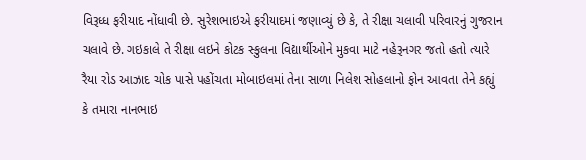વિરૂધ્ધ ફરીયાદ નોંધાવી છે. સુરેશભાઇએ ફરીયાદમાં જણાવ્યું છે કે, તે રીક્ષા ચલાવી પરિવારનું ગુજરાન ચલાવે છે. ગઇકાલે તે રીક્ષા લઇને કોટક સ્કુલના વિદ્યાર્થીઓને મુકવા માટે નહેરૂનગર જતો હતો ત્યારે રૈયા રોડ આઝાદ ચોક પાસે પહોંચતા મોબાઇલમાં તેના સાળા નિલેશ સોહલાનો ફોન આવતા તેને કહ્યું કે તમારા નાનભાઇ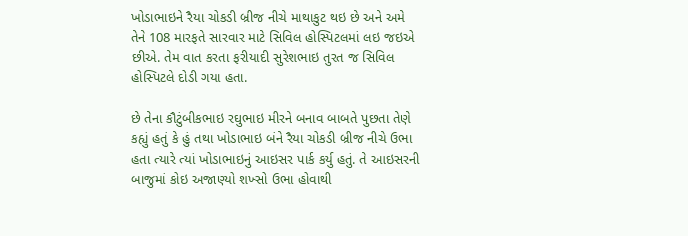ખોડાભાઇને રૈયા ચોકડી બ્રીજ નીચે માથાકુટ થઇ છે અને અમે તેને 108 મારફતે સારવાર માટે સિવિલ હોસ્પિટલમાં લઇ જઇએ છીએ. તેમ વાત કરતા ફરીયાદી સુરેશભાઇ તુરત જ સિવિલ હોસ્પિટલે દોડી ગયા હતા.

છે તેના કૌટુંબીકભાઇ રઘુભાઇ મીરને બનાવ બાબતે પુછતા તેણે કહ્યું હતું કે હું તથા ખોડાભાઇ બંને રૈયા ચોકડી બ્રીજ નીચે ઉભા હતા ત્યારે ત્યાં ખોડાભાઇનું આઇસર પાર્ક કર્યુ હતું. તે આઇસરની બાજુમાં કોઇ અજાણ્યો શખ્સો ઉભા હોવાથી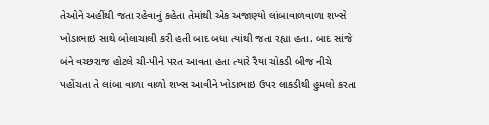તેઓને અહીંથી જતા રહેવાનું કહેતા તેમાંથી એક અજાણ્યો લાંબાવાળવાળા શખ્સે ખોડાભાઇ સાથે બોલાચાલી કરી હતી બાદ બધા ત્યાંથી જતા રહ્યા હતા. બાદ સાંજે બંને વચ્છરાજ હોટલે ચી-પીને પરત આવતા હતા ત્યારે રૈયા ચોકડી બીજ નીચે પહોંચતા તે લાંબા વાળા વાળો શખ્સ આવીને ખોડાભાઇ ઉપર લાકડીથી હુમલો કરતા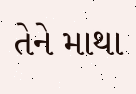તેને માથા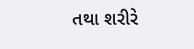તથા શરીરે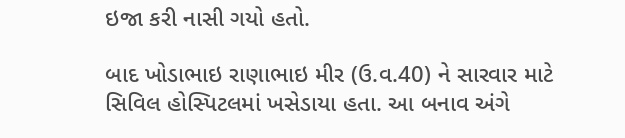ઇજા કરી નાસી ગયો હતો.

બાદ ખોડાભાઇ રાણાભાઇ મીર (ઉ.વ.40) ને સારવાર માટે સિવિલ હોસ્પિટલમાં ખસેડાયા હતા. આ બનાવ અંગે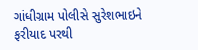ગાંધીગ્રામ પોલીસે સુરેશભાઇને ફરીયાદ પરથી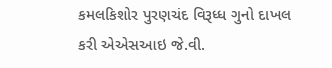કમલકિશોર પુરણચંદ વિરૂધ્ધ ગુનો દાખલ કરી એએસઆઇ જે.વી.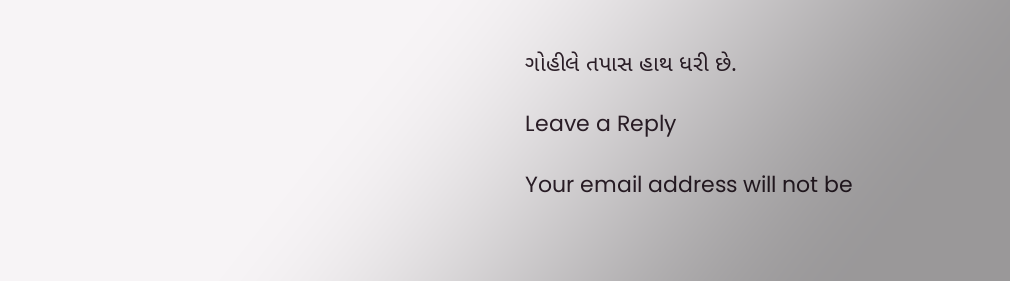ગોહીલે તપાસ હાથ ધરી છે.

Leave a Reply

Your email address will not be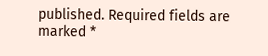published. Required fields are marked *